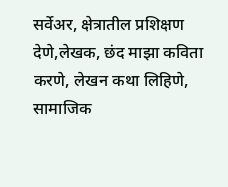सर्वेअर, क्षेत्रातील प्रशिक्षण देणे,लेखक, छंद माझा कविता करणे, लेखन कथा लिहिणे, सामाजिक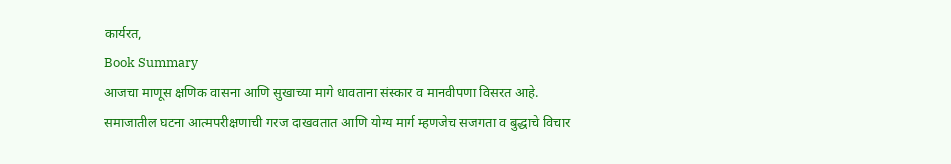कार्यरत,
Book Summary
आजचा माणूस क्षणिक वासना आणि सुखाच्या मागे धावताना संस्कार व मानवीपणा विसरत आहे.
समाजातील घटना आत्मपरीक्षणाची गरज दाखवतात आणि योग्य मार्ग म्हणजेच सजगता व बुद्धाचे विचार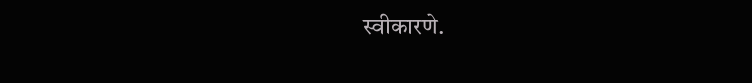स्वीकारणे.